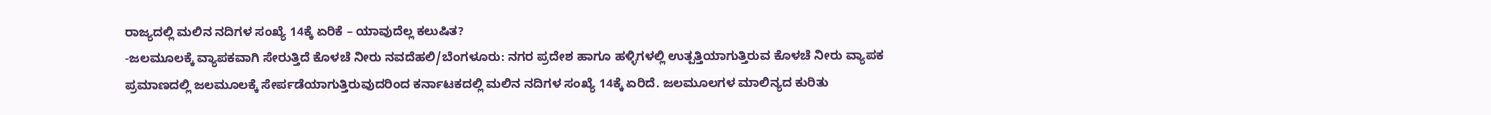ರಾಜ್ಯದಲ್ಲಿ ಮಲಿನ ನದಿಗಳ ಸಂಖ್ಯೆ 14ಕ್ಕೆ ಏರಿಕೆ – ಯಾವುದೆಲ್ಲ ಕಲುಷಿತ?
-ಜಲಮೂಲಕ್ಕೆ ವ್ಯಾಪಕವಾಗಿ ಸೇರುತ್ತಿದೆ ಕೊಳಚೆ ನೀರು ನವದೆಹಲಿ/ಬೆಂಗಳೂರು: ನಗರ ಪ್ರದೇಶ ಹಾಗೂ ಹಳ್ಳಿಗಳಲ್ಲಿ ಉತ್ಪತ್ತಿಯಾಗುತ್ತಿರುವ ಕೊಳಚೆ ನೀರು ವ್ಯಾಪಕ ಪ್ರಮಾಣದಲ್ಲಿ ಜಲಮೂಲಕ್ಕೆ ಸೇರ್ಪಡೆಯಾಗುತ್ತಿರುವುದರಿಂದ ಕರ್ನಾಟಕದಲ್ಲಿ ಮಲಿನ ನದಿಗಳ ಸಂಖ್ಯೆ 14ಕ್ಕೆ ಏರಿದೆ. ಜಲಮೂಲಗಳ ಮಾಲಿನ್ಯದ ಕುರಿತು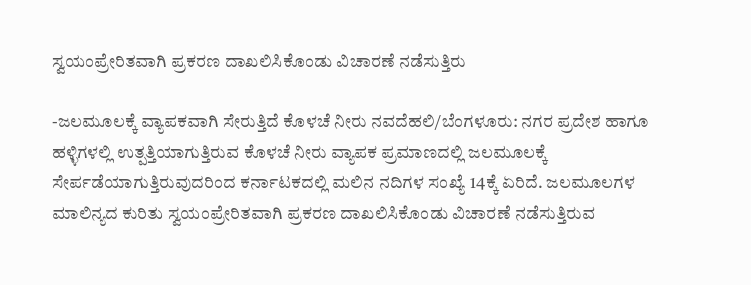ಸ್ವಯಂಪ್ರೇರಿತವಾಗಿ ಪ್ರಕರಣ ದಾಖಲಿಸಿಕೊಂಡು ವಿಚಾರಣೆ ನಡೆಸುತ್ತಿರು

-ಜಲಮೂಲಕ್ಕೆ ವ್ಯಾಪಕವಾಗಿ ಸೇರುತ್ತಿದೆ ಕೊಳಚೆ ನೀರು ನವದೆಹಲಿ/ಬೆಂಗಳೂರು: ನಗರ ಪ್ರದೇಶ ಹಾಗೂ ಹಳ್ಳಿಗಳಲ್ಲಿ ಉತ್ಪತ್ತಿಯಾಗುತ್ತಿರುವ ಕೊಳಚೆ ನೀರು ವ್ಯಾಪಕ ಪ್ರಮಾಣದಲ್ಲಿ ಜಲಮೂಲಕ್ಕೆ ಸೇರ್ಪಡೆಯಾಗುತ್ತಿರುವುದರಿಂದ ಕರ್ನಾಟಕದಲ್ಲಿ ಮಲಿನ ನದಿಗಳ ಸಂಖ್ಯೆ 14ಕ್ಕೆ ಏರಿದೆ. ಜಲಮೂಲಗಳ ಮಾಲಿನ್ಯದ ಕುರಿತು ಸ್ವಯಂಪ್ರೇರಿತವಾಗಿ ಪ್ರಕರಣ ದಾಖಲಿಸಿಕೊಂಡು ವಿಚಾರಣೆ ನಡೆಸುತ್ತಿರುವ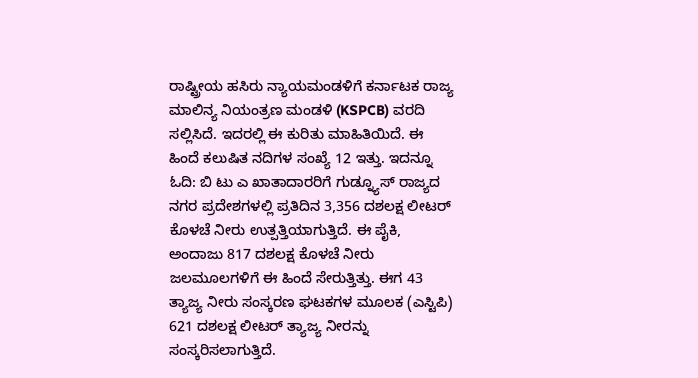ರಾಷ್ಟ್ರೀಯ ಹಸಿರು ನ್ಯಾಯಮಂಡಳಿಗೆ ಕರ್ನಾಟಕ ರಾಜ್ಯ ಮಾಲಿನ್ಯ ನಿಯಂತ್ರಣ ಮಂಡಳಿ (KSPCB) ವರದಿ ಸಲ್ಲಿಸಿದೆ. ಇದರಲ್ಲಿ ಈ ಕುರಿತು ಮಾಹಿತಿಯಿದೆ. ಈ ಹಿಂದೆ ಕಲುಷಿತ ನದಿಗಳ ಸಂಖ್ಯೆ 12 ಇತ್ತು. ಇದನ್ನೂ ಓದಿ: ಬಿ ಟು ಎ ಖಾತಾದಾರರಿಗೆ ಗುಡ್ನ್ಯೂಸ್ ರಾಜ್ಯದ ನಗರ ಪ್ರದೇಶಗಳಲ್ಲಿ ಪ್ರತಿದಿನ 3,356 ದಶಲಕ್ಷ ಲೀಟರ್ ಕೊಳಚೆ ನೀರು ಉತ್ಪತ್ತಿಯಾಗುತ್ತಿದೆ. ಈ ಪೈಕಿ, ಅಂದಾಜು 817 ದಶಲಕ್ಷ ಕೊಳಚೆ ನೀರು ಜಲಮೂಲಗಳಿಗೆ ಈ ಹಿಂದೆ ಸೇರುತ್ತಿತ್ತು. ಈಗ 43 ತ್ಯಾಜ್ಯ ನೀರು ಸಂಸ್ಕರಣ ಘಟಕಗಳ ಮೂಲಕ (ಎಸ್ಟಿಪಿ) 621 ದಶಲಕ್ಷ ಲೀಟರ್ ತ್ಯಾಜ್ಯ ನೀರನ್ನು ಸಂಸ್ಕರಿಸಲಾಗುತ್ತಿದೆ.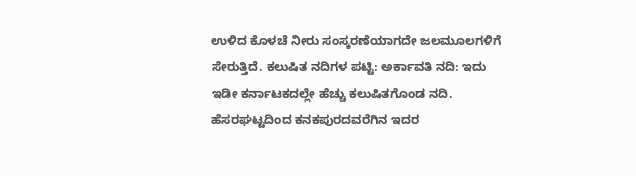ಉಳಿದ ಕೊಳಚೆ ನೀರು ಸಂಸ್ಕರಣೆಯಾಗದೇ ಜಲಮೂಲಗಳಿಗೆ ಸೇರುತ್ತಿದೆ. ಕಲುಷಿತ ನದಿಗಳ ಪಟ್ಟಿ: ಅರ್ಕಾವತಿ ನದಿ: ಇದು ಇಡೀ ಕರ್ನಾಟಕದಲ್ಲೇ ಹೆಚ್ಚು ಕಲುಷಿತಗೊಂಡ ನದಿ. ಹೆಸರಘಟ್ಟದಿಂದ ಕನಕಪುರದವರೆಗಿನ ಇದರ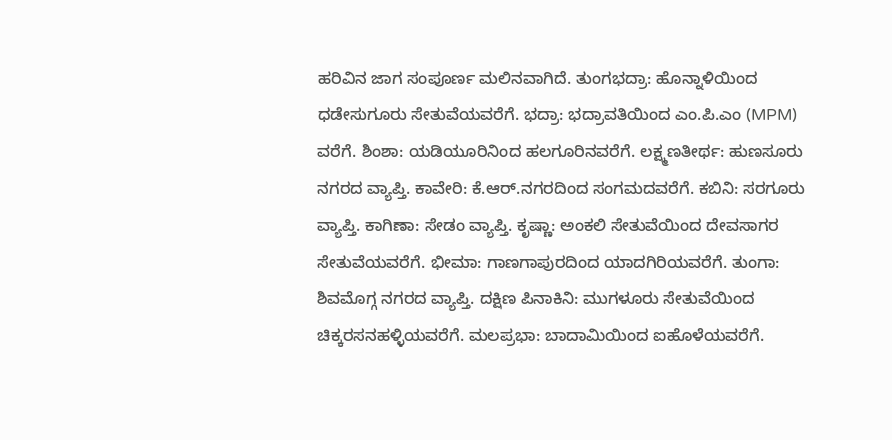ಹರಿವಿನ ಜಾಗ ಸಂಪೂರ್ಣ ಮಲಿನವಾಗಿದೆ. ತುಂಗಭದ್ರಾ: ಹೊನ್ನಾಳಿಯಿಂದ ಧಡೇಸುಗೂರು ಸೇತುವೆಯವರೆಗೆ. ಭದ್ರಾ: ಭದ್ರಾವತಿಯಿಂದ ಎಂ.ಪಿ.ಎಂ (MPM) ವರೆಗೆ. ಶಿಂಶಾ: ಯಡಿಯೂರಿನಿಂದ ಹಲಗೂರಿನವರೆಗೆ. ಲಕ್ಷ್ಮಣತೀರ್ಥ: ಹುಣಸೂರು ನಗರದ ವ್ಯಾಪ್ತಿ. ಕಾವೇರಿ: ಕೆ.ಆರ್.ನಗರದಿಂದ ಸಂಗಮದವರೆಗೆ. ಕಬಿನಿ: ಸರಗೂರು ವ್ಯಾಪ್ತಿ. ಕಾಗಿಣಾ: ಸೇಡಂ ವ್ಯಾಪ್ತಿ. ಕೃಷ್ಣಾ: ಅಂಕಲಿ ಸೇತುವೆಯಿಂದ ದೇವಸಾಗರ ಸೇತುವೆಯವರೆಗೆ. ಭೀಮಾ: ಗಾಣಗಾಪುರದಿಂದ ಯಾದಗಿರಿಯವರೆಗೆ. ತುಂಗಾ: ಶಿವಮೊಗ್ಗ ನಗರದ ವ್ಯಾಪ್ತಿ. ದಕ್ಷಿಣ ಪಿನಾಕಿನಿ: ಮುಗಳೂರು ಸೇತುವೆಯಿಂದ ಚಿಕ್ಕರಸನಹಳ್ಳಿಯವರೆಗೆ. ಮಲಪ್ರಭಾ: ಬಾದಾಮಿಯಿಂದ ಐಹೊಳೆಯವರೆಗೆ.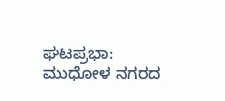ಘಟಪ್ರಭಾ: ಮುಧೋಳ ನಗರದ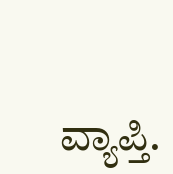ವ್ಯಾಪ್ತಿ.